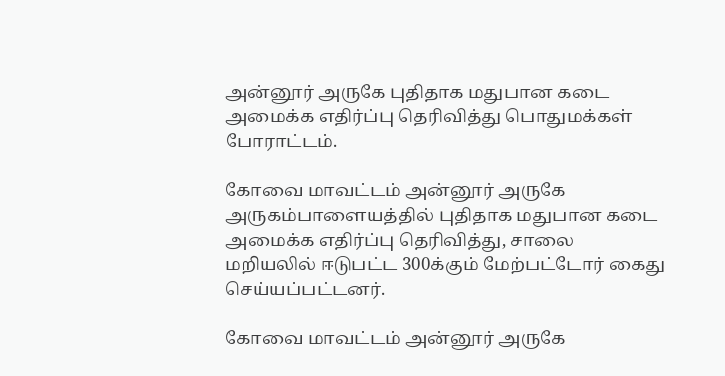அன்னூர் அருகே புதிதாக மதுபான கடை அமைக்க எதிர்ப்பு தெரிவித்து பொதுமக்கள் போராட்டம்.

கோவை மாவட்டம் அன்னூர் அருகே அருகம்பாளையத்தில் புதிதாக மதுபான கடை அமைக்க எதிர்ப்பு தெரிவித்து, சாலை மறியலில் ஈடுபட்ட 300க்கும் மேற்பட்டோர் கைது செய்யப்பட்டனர்.

கோவை மாவட்டம் அன்னூர் அருகே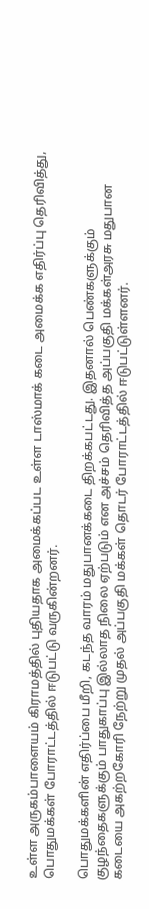உள்ள அருகம்பாளையம் கிராமத்தில் புதியதாக அமைக்கப்பட உள்ள டாஸ்மாக் கடை அமைக்க எதிர்ப்பு தெரிவித்து, பொதுமக்கள் போராட்டத்தில் ஈடுபட்டு வருகின்றனர்.

பொதுமக்களின் எதிர்ப்பை மீறி, கடந்த வாரம் மதுபானக்கடை திறக்கபட்டது. இதனால் பெண்களுக்கும் குழந்தைகளுக்கும் பாதுகாப்பு இல்லாத நிலை ஏற்படும் என அச்சம் தெரிவித்த அப்பகுதி மக்கள்அரசு மதுபான கடையை அகற்றகோரி நேற்று முதல் அப்பகுதி மக்கள் தொடர் போராட்டத்தில் ஈடுபட்டுள்ளனர்.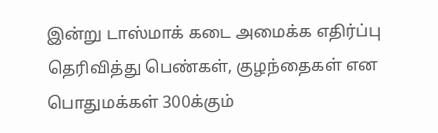இன்று டாஸ்மாக் கடை அமைக்க எதிர்ப்பு தெரிவித்து பெண்கள், குழந்தைகள் என பொதுமக்கள் 300க்கும்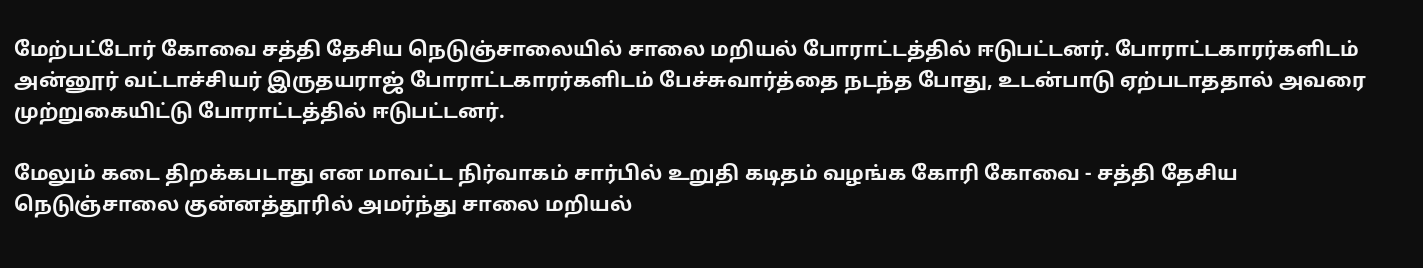மேற்பட்டோர் கோவை சத்தி தேசிய நெடுஞ்சாலையில் சாலை மறியல் போராட்டத்தில் ஈடுபட்டனர். போராட்டகாரர்களிடம் அன்னூர் வட்டாச்சியர் இருதயராஜ் போராட்டகாரர்களிடம் பேச்சுவார்த்தை நடந்த போது, உடன்பாடு ஏற்படாததால் அவரை முற்றுகையிட்டு போராட்டத்தில் ஈடுபட்டனர்.

மேலும் கடை திறக்கபடாது என மாவட்ட நிர்வாகம் சார்பில் உறுதி கடிதம் வழங்க கோரி கோவை - சத்தி தேசிய நெடுஞ்சாலை குன்னத்தூரில் அமர்ந்து சாலை மறியல்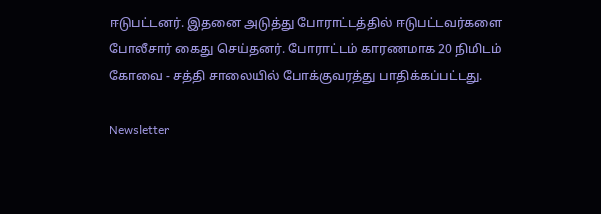ஈடுபட்டனர். இதனை அடுத்து போராட்டத்தில் ஈடுபட்டவர்களை போலீசார் கைது செய்தனர். போராட்டம் காரணமாக 20 நிமிடம் கோவை - சத்தி சாலையில் போக்குவரத்து பாதிக்கப்பட்டது.

Newsletter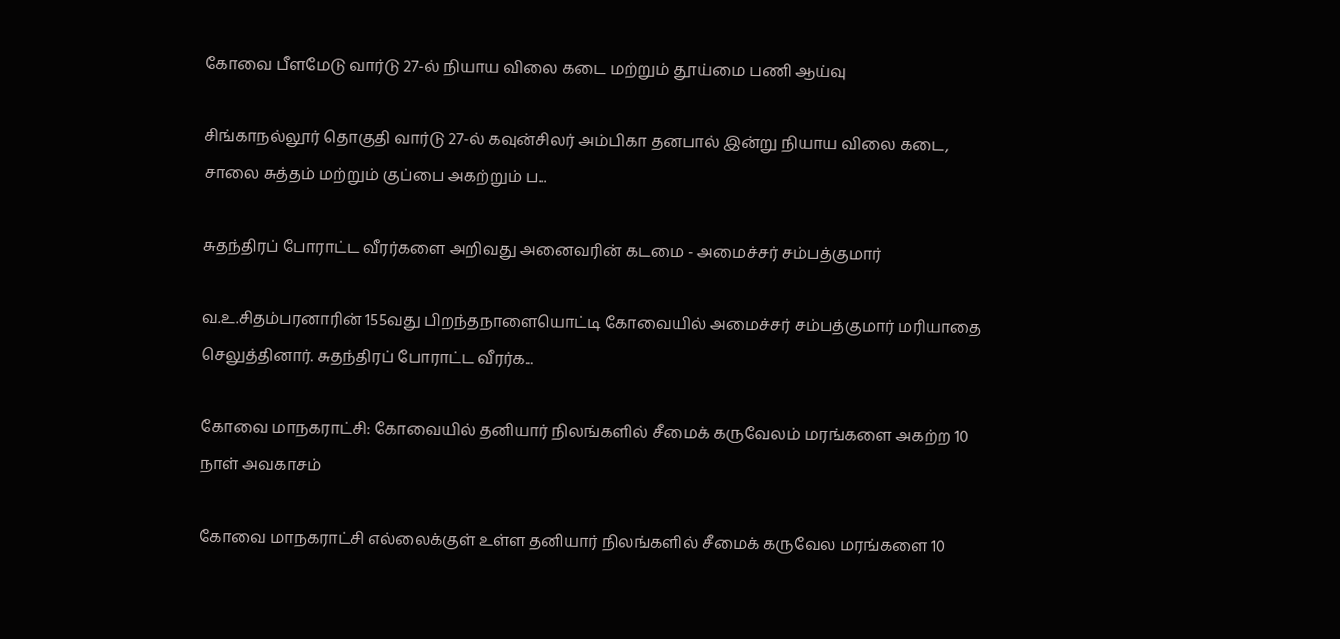கோவை பீளமேடு வார்டு 27-ல் நியாய விலை கடை மற்றும் தூய்மை பணி ஆய்வு

சிங்காநல்லூர் தொகுதி வார்டு 27-ல் கவுன்சிலர் அம்பிகா தனபால் இன்று நியாய விலை கடை, சாலை சுத்தம் மற்றும் குப்பை அகற்றும் ப...

சுதந்திரப் போராட்ட வீரர்களை அறிவது அனைவரின் கடமை - அமைச்சர் சம்பத்குமார்

வ.உ.சிதம்பரனாரின் 155வது பிறந்தநாளையொட்டி கோவையில் அமைச்சர் சம்பத்குமார் மரியாதை செலுத்தினார். சுதந்திரப் போராட்ட வீரர்க...

கோவை மாநகராட்சி: கோவையில் தனியார் நிலங்களில் சீமைக் கருவேலம் மரங்களை அகற்ற 10 நாள் அவகாசம்

கோவை மாநகராட்சி எல்லைக்குள் உள்ள தனியார் நிலங்களில் சீமைக் கருவேல மரங்களை 10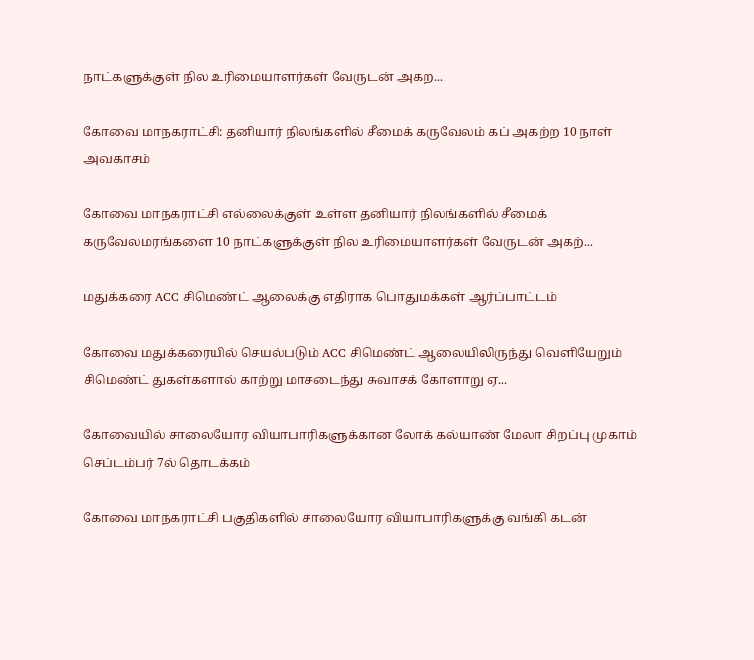நாட்களுக்குள் நில உரிமையாளர்கள் வேருடன் அகற...

கோவை மாநகராட்சி: தனியார் நிலங்களில் சீமைக் கருவேலம் கப் அகற்ற 10 நாள் அவகாசம்

கோவை மாநகராட்சி எல்லைக்குள் உள்ள தனியார் நிலங்களில் சீமைக் கருவேலமரங்களை 10 நாட்களுக்குள் நில உரிமையாளர்கள் வேருடன் அகற்...

மதுக்கரை ACC சிமெண்ட் ஆலைக்கு எதிராக பொதுமக்கள் ஆர்ப்பாட்டம்

கோவை மதுக்கரையில் செயல்படும் ACC சிமெண்ட் ஆலையிலிருந்து வெளியேறும் சிமெண்ட் துகள்களால் காற்று மாசடைந்து சுவாசக் கோளாறு ஏ...

கோவையில் சாலையோர வியாபாரிகளுக்கான லோக் கல்யாண் மேலா சிறப்பு முகாம் செப்டம்பர் 7ல் தொடக்கம்

கோவை மாநகராட்சி பகுதிகளில் சாலையோர வியாபாரிகளுக்கு வங்கி கடன்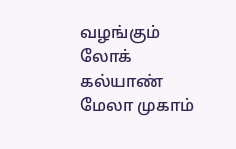வழங்கும் லோக் கல்யாண் மேலா முகாம்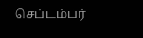செப்டம்பர்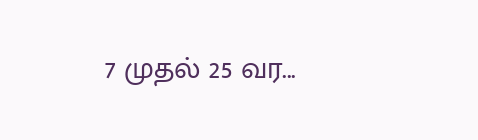7 முதல் 25 வர...